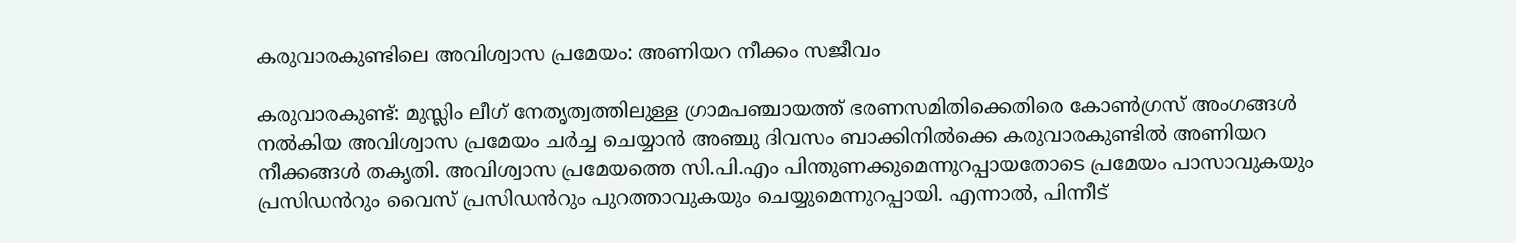കരുവാരകുണ്ടിലെ അവിശ്വാസ പ്രമേയം: അണിയറ നീക്കം സജീവം

കരുവാരകുണ്ട്: മുസ്ലിം ലീഗ് നേതൃത്വത്തിലുള്ള ഗ്രാമപഞ്ചായത്ത് ഭരണസമിതിക്കെതിരെ കോൺഗ്രസ് അംഗങ്ങൾ നൽകിയ അവിശ്വാസ പ്രമേയം ചർച്ച ചെയ്യാൻ അഞ്ചു ദിവസം ബാക്കിനിൽക്കെ കരുവാരകുണ്ടിൽ അണിയറ നീക്കങ്ങൾ തകൃതി. അവിശ്വാസ പ്രമേയത്തെ സി.പി.എം പിന്തുണക്കുമെന്നുറപ്പായതോടെ പ്രമേയം പാസാവുകയും പ്രസിഡൻറും വൈസ് പ്രസിഡൻറും പുറത്താവുകയും ചെയ്യുമെന്നുറപ്പായി. എന്നാൽ, പിന്നീട്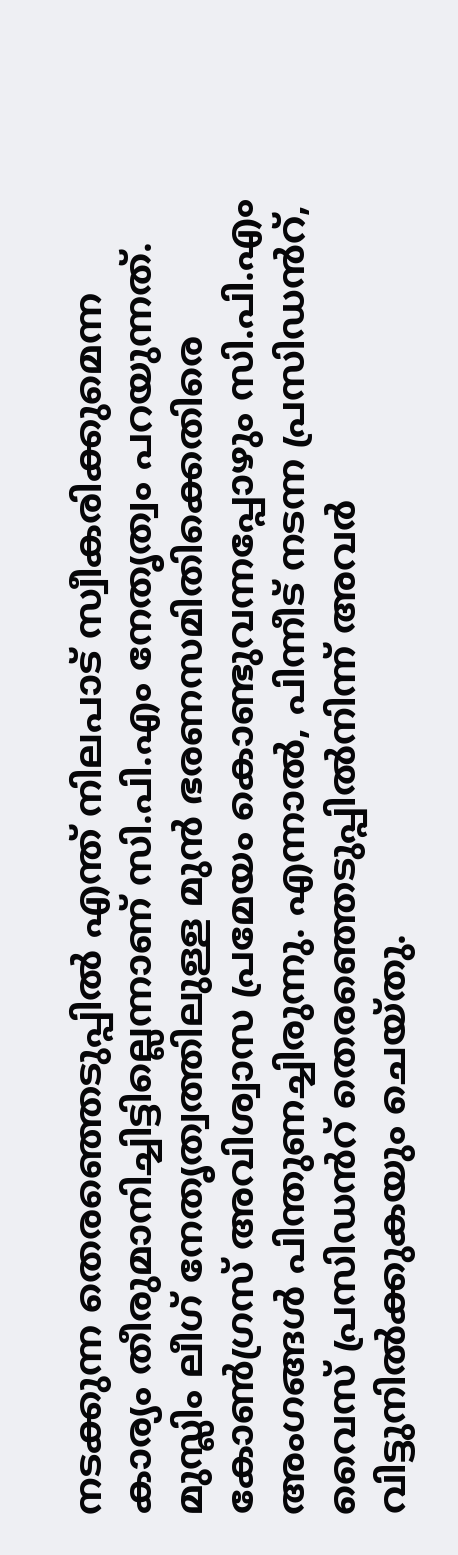നടക്കുന്ന തെരഞ്ഞെടുപ്പിൽ എന്ത് നിലപാട് സ്വീകരിക്കുമെന്ന കാര്യം തീരുമാനിച്ചിട്ടില്ലെന്നാണ് സി.പി.എം നേതൃത്വം പറയുന്നത്. മുസ്ലിം ലീഗ് നേതൃത്വത്തിലുള്ള മുൻ ഭരണസമിതിക്കെതിരെ കോൺഗ്രസ് അവിശ്വാസ പ്രമേയം കൊണ്ടുവന്നപ്പോഴും സി.പി.എം അംഗങ്ങൾ പിന്തുണച്ചിരുന്നു. എന്നാൽ, പിന്നീട് നടന്ന പ്രസിഡൻറ്, വൈസ് പ്രസിഡൻറ് തെരഞ്ഞെടുപ്പിൽനിന്ന് അവർ വിട്ടുനിൽക്കുകയും ചെയ്തു.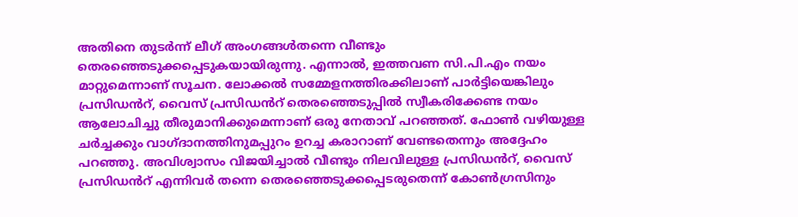അതിനെ തുടർന്ന് ലീഗ് അംഗങ്ങൾതന്നെ വീണ്ടും തെരഞ്ഞെടുക്കപ്പെടുകയായിരുന്നു. എന്നാൽ, ഇത്തവണ സി.പി.എം നയം മാറ്റുമെന്നാണ് സൂചന. ലോക്കൽ സമ്മേളനത്തിരക്കിലാണ് പാർട്ടിയെങ്കിലും പ്രസിഡൻറ്, വൈസ് പ്രസിഡൻറ് തെരഞ്ഞെടുപ്പിൽ സ്വീകരിക്കേണ്ട നയം ആലോചിച്ചു തീരുമാനിക്കുമെന്നാണ് ഒരു നേതാവ് പറഞ്ഞത്. ഫോൺ വഴിയുള്ള ചർച്ചക്കും വാഗ്ദാനത്തിനുമപ്പുറം ഉറച്ച കരാറാണ് വേണ്ടതെന്നും അദ്ദേഹം പറഞ്ഞു. അവിശ്വാസം വിജയിച്ചാൽ വീണ്ടും നിലവിലുള്ള പ്രസിഡൻറ്, വൈസ് പ്രസിഡൻറ് എന്നിവർ തന്നെ തെരഞ്ഞെടുക്കപ്പെടരുതെന്ന് കോൺഗ്രസിനും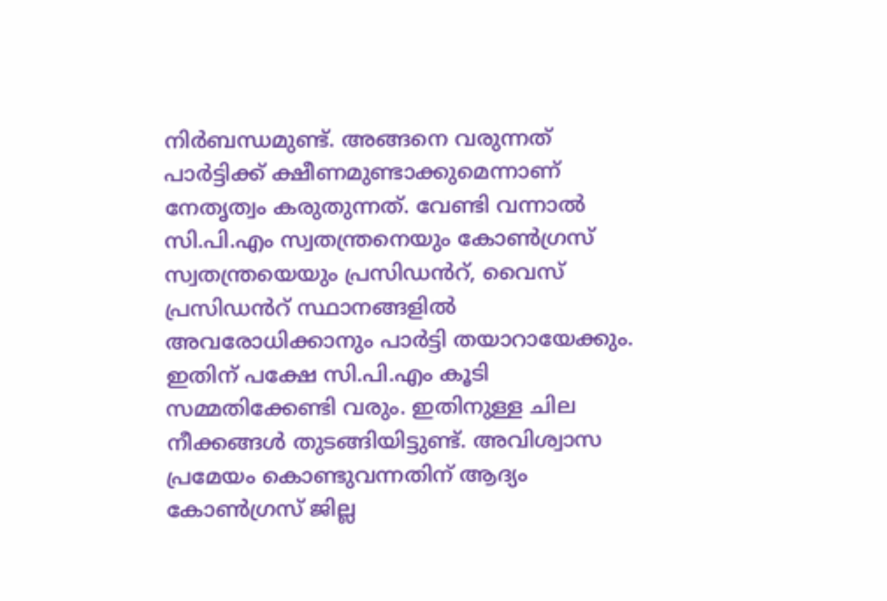നിർബന്ധമുണ്ട്. അങ്ങനെ വരുന്നത് പാർട്ടിക്ക് ക്ഷീണമുണ്ടാക്കുമെന്നാണ് നേതൃത്വം കരുതുന്നത്. വേണ്ടി വന്നാൽ സി.പി.എം സ്വതന്ത്രനെയും കോൺഗ്രസ് സ്വതന്ത്രയെയും പ്രസിഡൻറ്, വൈസ് പ്രസിഡൻറ് സ്ഥാനങ്ങളിൽ അവരോധിക്കാനും പാർട്ടി തയാറായേക്കും. ഇതിന് പക്ഷേ സി.പി.എം കൂടി സമ്മതിക്കേണ്ടി വരും. ഇതിനുള്ള ചില നീക്കങ്ങൾ തുടങ്ങിയിട്ടുണ്ട്. അവിശ്വാസ പ്രമേയം കൊണ്ടുവന്നതിന് ആദ്യം കോൺഗ്രസ് ജില്ല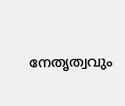നേതൃത്വവും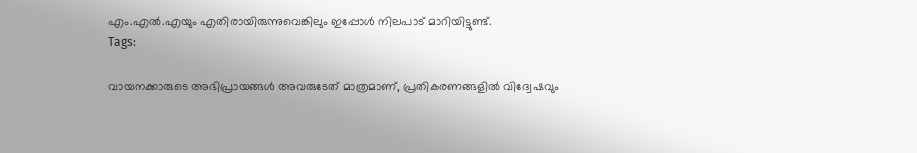എം.എൽ.എയും എതിരായിരുന്നുവെങ്കിലും ഇപ്പോൾ നിലപാട് മാറിയിട്ടുണ്ട്.
Tags:

വായനക്കാരുടെ അഭിപ്രായങ്ങള്‍ അവരുടേത് മാത്രമാണ്, പ്രതികരണങ്ങളിൽ വിദ്വേഷവും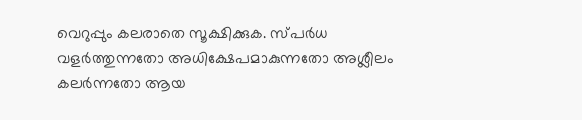വെറുപ്പും കലരാതെ സൂക്ഷിക്കുക. സ്പർധ വളർത്തുന്നതോ അധിക്ഷേപമാകുന്നതോ അശ്ലീലം കലർന്നതോ ആയ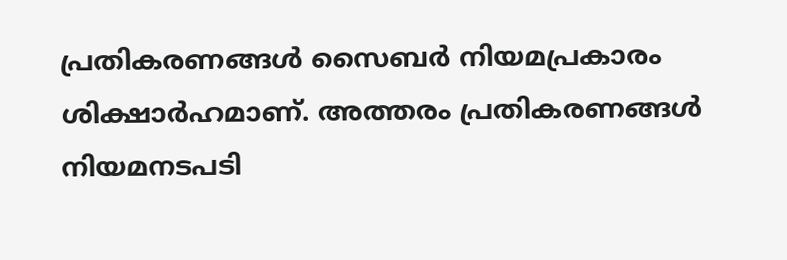പ്രതികരണങ്ങൾ സൈബർ നിയമപ്രകാരം ശിക്ഷാർഹമാണ്. അത്തരം പ്രതികരണങ്ങൾ നിയമനടപടി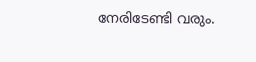നേരിടേണ്ടി വരും.